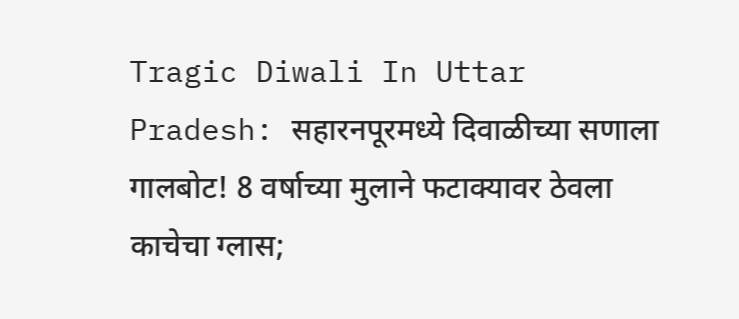Tragic Diwali In Uttar Pradesh: सहारनपूरमध्ये दिवाळीच्या सणाला गालबोट! 8 वर्षाच्या मुलाने फटाक्यावर ठेवला काचेचा ग्लास;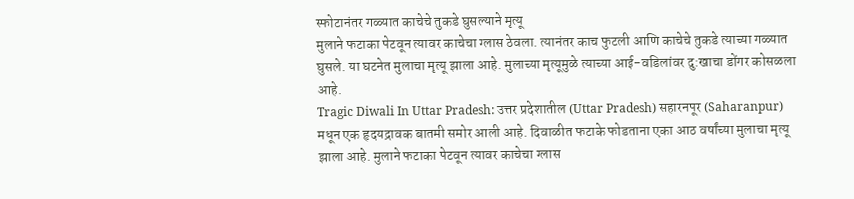स्फोटानंतर गळ्यात काचेचे तुकडे घुसल्याने मृत्यू
मुलाने फटाका पेटवून त्यावर काचेचा ग्लास ठेवला. त्यानंतर काच फुटली आणि काचेचे तुकडे त्याच्या गळ्यात घुसले. या घटनेत मुलाचा मृत्यू झाला आहे. मुलाच्या मृत्यूमुळे त्याच्या आई-वडिलांवर दु:खाचा डोंगर कोसळला आहे.
Tragic Diwali In Uttar Pradesh: उत्तर प्रदेशातील (Uttar Pradesh) सहारनपूर (Saharanpur) मधून एक हृदयद्रावक बातमी समोर आली आहे. दिवाळीत फटाके फोडताना एका आठ वर्षांच्या मुलाचा मृत्यू झाला आहे. मुलाने फटाका पेटवून त्यावर काचेचा ग्लास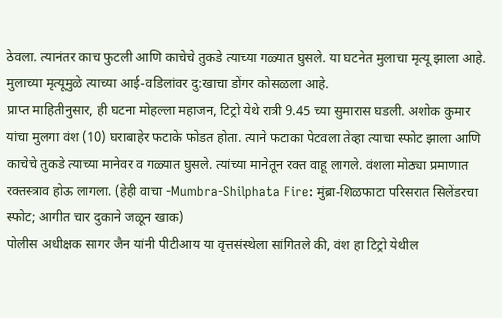ठेवला. त्यानंतर काच फुटली आणि काचेचे तुकडे त्याच्या गळ्यात घुसले. या घटनेत मुलाचा मृत्यू झाला आहे. मुलाच्या मृत्यूमुळे त्याच्या आई-वडिलांवर दु:खाचा डोंगर कोसळला आहे.
प्राप्त माहितीनुसार, ही घटना मोहल्ला महाजन, टिट्रो येथे रात्री 9.45 च्या सुमारास घडली. अशोक कुमार यांचा मुलगा वंश (10) घराबाहेर फटाके फोडत होता. त्याने फटाका पेटवला तेव्हा त्याचा स्फोट झाला आणि काचेचे तुकडे त्याच्या मानेवर व गळ्यात घुसले. त्यांच्या मानेतून रक्त वाहू लागले. वंशला मोठ्या प्रमाणात रक्तस्त्राव होऊ लागला. (हेही वाचा -Mumbra-Shilphata Fire: मुंब्रा-शिळफाटा परिसरात सिलेंडरचा स्फोट; आगीत चार दुकाने जळून खाक)
पोलीस अधीक्षक सागर जैन यांनी पीटीआय या वृत्तसंस्थेला सांगितले की, वंश हा टिट्रो येथील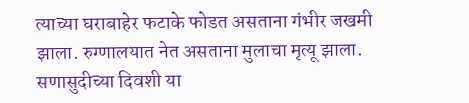त्याच्या घराबाहेर फटाके फोडत असताना गंभीर जखमी झाला. रुग्णालयात नेत असताना मुलाचा मृत्यू झाला. सणासुदीच्या दिवशी या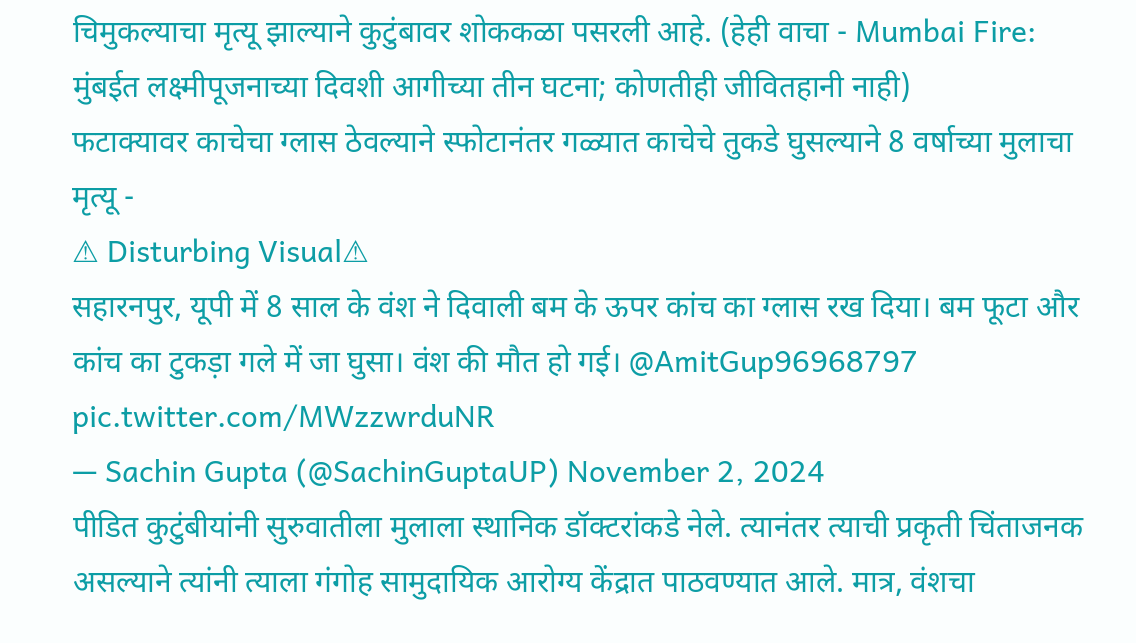चिमुकल्याचा मृत्यू झाल्याने कुटुंबावर शोककळा पसरली आहे. (हेही वाचा - Mumbai Fire: मुंबईत लक्ष्मीपूजनाच्या दिवशी आगीच्या तीन घटना; कोणतीही जीवितहानी नाही)
फटाक्यावर काचेचा ग्लास ठेवल्याने स्फोटानंतर गळ्यात काचेचे तुकडे घुसल्याने 8 वर्षाच्या मुलाचा मृत्यू -
⚠ Disturbing Visual⚠
सहारनपुर, यूपी में 8 साल के वंश ने दिवाली बम के ऊपर कांच का ग्लास रख दिया। बम फूटा और कांच का टुकड़ा गले में जा घुसा। वंश की मौत हो गई। @AmitGup96968797 pic.twitter.com/MWzzwrduNR
— Sachin Gupta (@SachinGuptaUP) November 2, 2024
पीडित कुटुंबीयांनी सुरुवातीला मुलाला स्थानिक डॉक्टरांकडे नेले. त्यानंतर त्याची प्रकृती चिंताजनक असल्याने त्यांनी त्याला गंगोह सामुदायिक आरोग्य केंद्रात पाठवण्यात आले. मात्र, वंशचा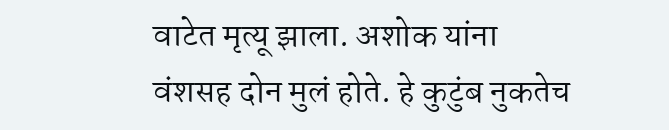वाटेत मृत्यू झाला. अशोक यांना वंशसह दोन मुलं होते. हे कुटुंब नुकतेच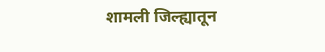शामली जिल्ह्यातून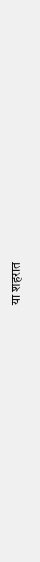या शहरात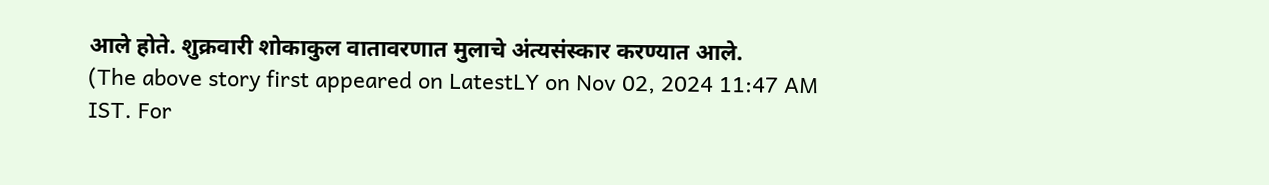आले होते. शुक्रवारी शोकाकुल वातावरणात मुलाचे अंत्यसंस्कार करण्यात आले.
(The above story first appeared on LatestLY on Nov 02, 2024 11:47 AM IST. For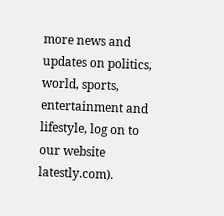more news and updates on politics, world, sports, entertainment and lifestyle, log on to our website latestly.com).